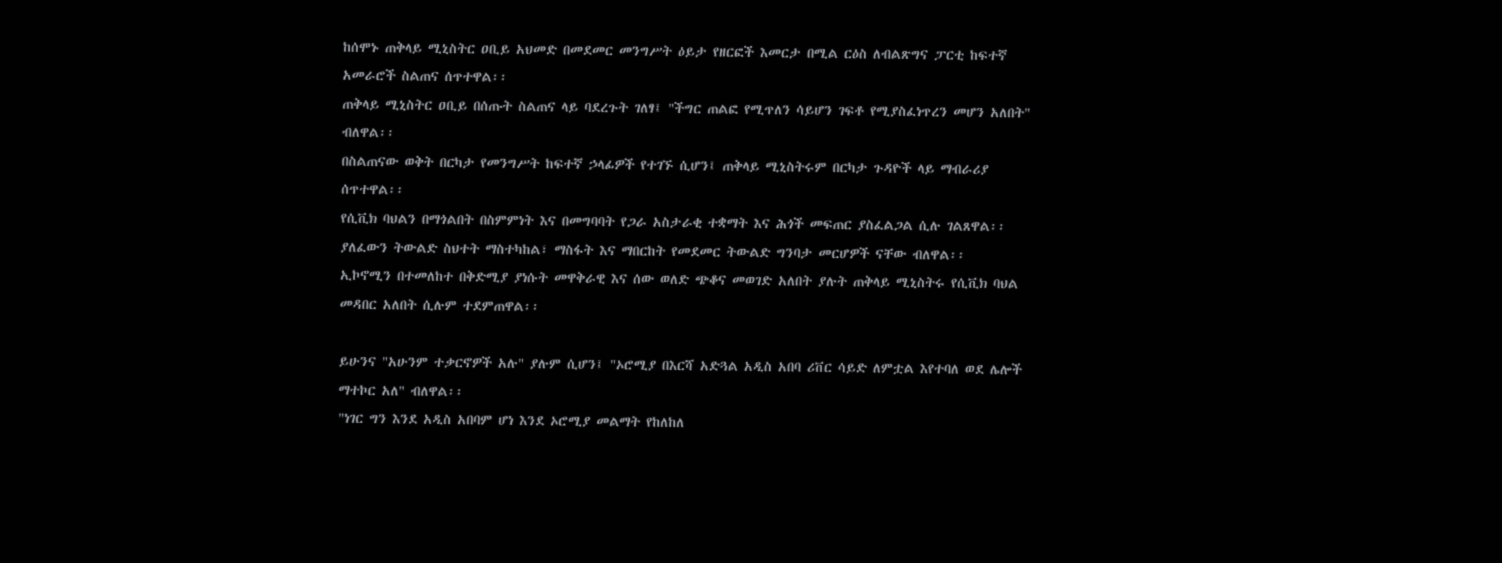ከሰሞኑ ጠቅላይ ሚኒስትር ዐቢይ አህመድ በመደመር መንግሥት ዕይታ የዘርፎች እመርታ በሚል ርዕስ ለብልጽግና ፓርቲ ከፍተኛ አመራሮች ስልጠና ሰጥተዋል፡፡
ጠቅላይ ሚኒስትር ዐቢይ በሰጡት ስልጠና ላይ ባደረጉት ገለፃ፤ "ችግር ጠልፎ የሚጥለን ሳይሆን ገፍቶ የሚያስፈነጥረን መሆን አለበት" ብለዋል፡፡
በስልጠናው ወቅት በርካታ የመንግሥት ከፍተኛ ኃላፊዎች የተገኙ ሲሆን፤ ጠቅላይ ሚኒስትሩም በርካታ ጉዳዮች ላይ ማብራሪያ ሰጥተዋል፡፡
የሲቪክ ባህልን በማጎልበት በስምምነት እና በመግባባት የጋራ አስታራቂ ተቋማት እና ሕጎች መፍጠር ያስፈልጋል ሲሉ ገልጸዋል፡፡
ያለፈውን ትውልድ ስህተት ማስተካከል፣ ማስፋት እና ማበርከት የመደመር ትውልድ ግንባታ መርሆዎች ናቸው ብለዋል፡፡
ኢኮኖሚን በተመለከተ በቅድሚያ ያነሱት መዋቅራዊ እና ሰው ወለድ ጭቆና መወገድ አለበት ያሉት ጠቅላይ ሚኒስትሩ የሲቪክ ባህል መዳበር አለበት ሲሉም ተደምጠዋል፡፡

ይሁንና "አሁንም ተቃርኖዎች አሉ" ያሉም ሲሆን፤ "ኦሮሚያ በእርሻ አድጓል አዲስ አበባ ሪቨር ሳይድ ለምቷል እየተባለ ወደ ሌሎች ማተኮር አለ" ብለዋል፡፡
"ነገር ግን እንደ አዲስ አበባም ሆነ እንደ ኦሮሚያ መልማት የከለከለ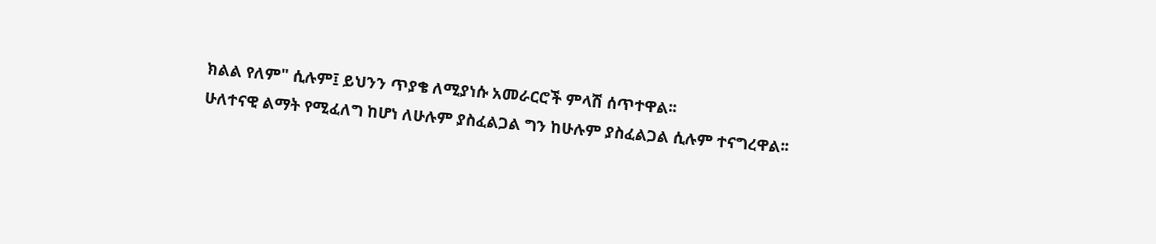ክልል የለም" ሲሉም፤ ይህንን ጥያቄ ለሚያነሱ አመራርሮች ምላሽ ሰጥተዋል፡፡
ሁለተናዊ ልማት የሚፈለግ ከሆነ ለሁሉም ያስፈልጋል ግን ከሁሉም ያስፈልጋል ሲሉም ተናግረዋል፡፡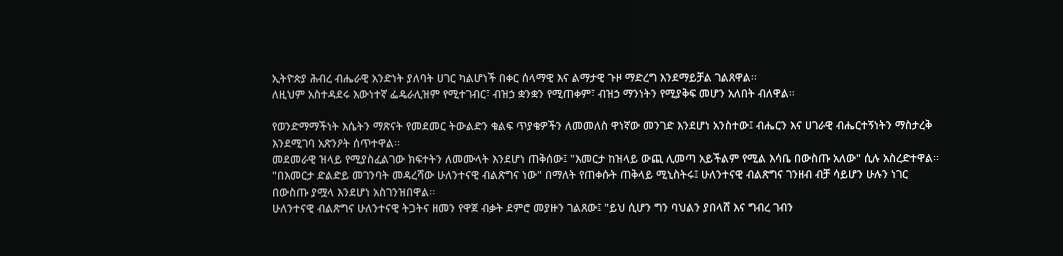ኢትዮጵያ ሕብረ ብሔራዊ አንድነት ያለባት ሀገር ካልሆነች በቀር ሰላማዊ እና ልማታዊ ጉዞ ማድረግ እንደማይቻል ገልጸዋል፡፡
ለዚህም አስተዳደሩ እውነተኛ ፌዴራሊዝም የሚተገብር፣ ብዝኃ ቋንቋን የሚጠቀም፣ ብዝኃ ማንነትን የሚያቅፍ መሆን አለበት ብለዋል፡፡

የወንድማማችነት እሴትን ማጽናት የመደመር ትውልድን ቁልፍ ጥያቄዎችን ለመመለስ ዋነኛው መንገድ እንደሆነ አንስተው፤ ብሔርን እና ሀገራዊ ብሔርተኝነትን ማስታረቅ እንደሚገባ አጽንዖት ሰጥተዋል፡፡
መደመራዊ ዝላይ የሚያስፈልገው ክፍተትን ለመሙላት እንደሆነ ጠቅሰው፤ "እመርታ ከዝላይ ውጪ ሊመጣ አይችልም የሚል እሳቤ በውስጡ አለው" ሲሉ አስረድተዋል፡፡
"በእመርታ ድልድይ መገንባት መዳረሻው ሁለንተናዊ ብልጽግና ነው" በማለት የጠቀሱት ጠቅላይ ሚኒስትሩ፤ ሁለንተናዊ ብልጽግና ገንዘብ ብቻ ሳይሆን ሁሉን ነገር በውስጡ ያሟላ እንደሆነ አስገንዝበዋል፡፡
ሁለንተናዊ ብልጽግና ሁለንተናዊ ትጋትና ዘመን የዋጀ ብቃት ደምሮ መያዙን ገልጸው፤ "ይህ ሲሆን ግን ባህልን ያበላሸ እና ግብረ ገብን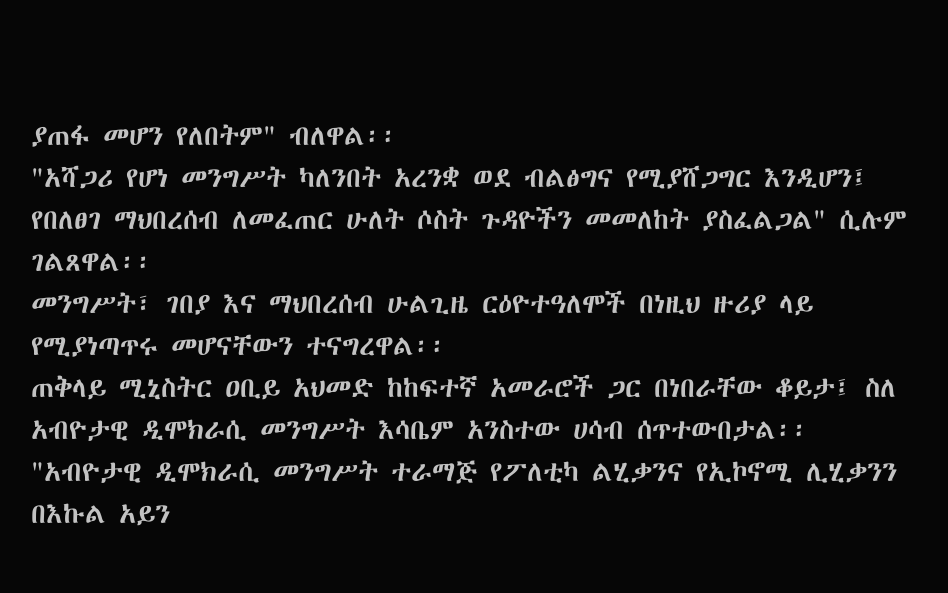ያጠፋ መሆን የለበትም" ብለዋል፡፡
"አሻጋሪ የሆነ መንግሥት ካለንበት አረንቋ ወደ ብልፅግና የሚያሸጋግር እንዲሆን፤ የበለፀገ ማህበረሰብ ለመፈጠር ሁለት ሶስት ጉዳዮችን መመለከት ያስፈልጋል" ሲሉም ገልጸዋል፡፡
መንግሥት፣ ገበያ እና ማህበረሰብ ሁልጊዜ ርዕዮተዓለሞች በነዚህ ዙሪያ ላይ የሚያነጣጥሩ መሆናቸውን ተናግረዋል፡፡
ጠቅላይ ሚኒስትር ዐቢይ አህመድ ከከፍተኛ አመራሮች ጋር በነበራቸው ቆይታ፤ ስለ አብዮታዊ ዲሞክራሲ መንግሥት እሳቤም አንስተው ሀሳብ ሰጥተውበታል፡፡
"አብዮታዊ ዲሞክራሲ መንግሥት ተራማጅ የፖለቲካ ልሂቃንና የኢኮኖሚ ሊሂቃንን በእኩል አይን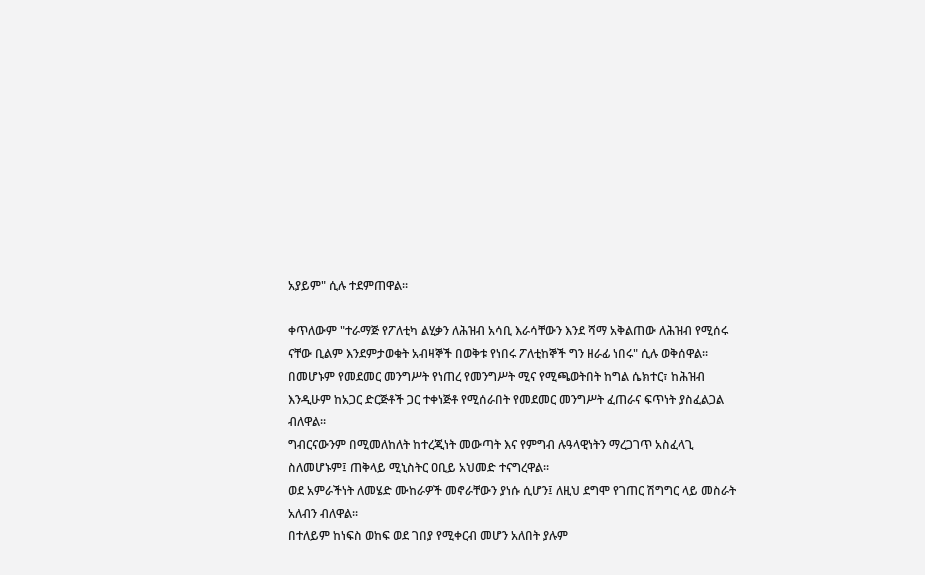አያይም" ሲሉ ተደምጠዋል፡፡

ቀጥለውም "ተራማጅ የፖለቲካ ልሂቃን ለሕዝብ አሳቢ እራሳቸውን እንደ ሻማ አቅልጠው ለሕዝብ የሚሰሩ ናቸው ቢልም እንደምታወቁት አብዛኞች በወቅቱ የነበሩ ፖለቲከኞች ግን ዘራፊ ነበሩ" ሲሉ ወቅሰዋል፡፡
በመሆኑም የመደመር መንግሥት የነጠረ የመንግሥት ሚና የሚጫወትበት ከግል ሴክተር፣ ከሕዝብ እንዲሁም ከአጋር ድርጅቶች ጋር ተቀነጅቶ የሚሰራበት የመደመር መንግሥት ፈጠራና ፍጥነት ያስፈልጋል ብለዋል፡፡
ግብርናውንም በሚመለከለት ከተረጂነት መውጣት እና የምግብ ሉዓላዊነትን ማረጋገጥ አስፈላጊ ስለመሆኑም፤ ጠቅላይ ሚኒስትር ዐቢይ አህመድ ተናግረዋል፡፡
ወደ አምራችነት ለመሄድ ሙከራዎች መኖራቸውን ያነሱ ሲሆን፤ ለዚህ ደግሞ የገጠር ሽግግር ላይ መስራት አለብን ብለዋል፡፡
በተለይም ከነፍስ ወከፍ ወደ ገበያ የሚቀርብ መሆን አለበት ያሉም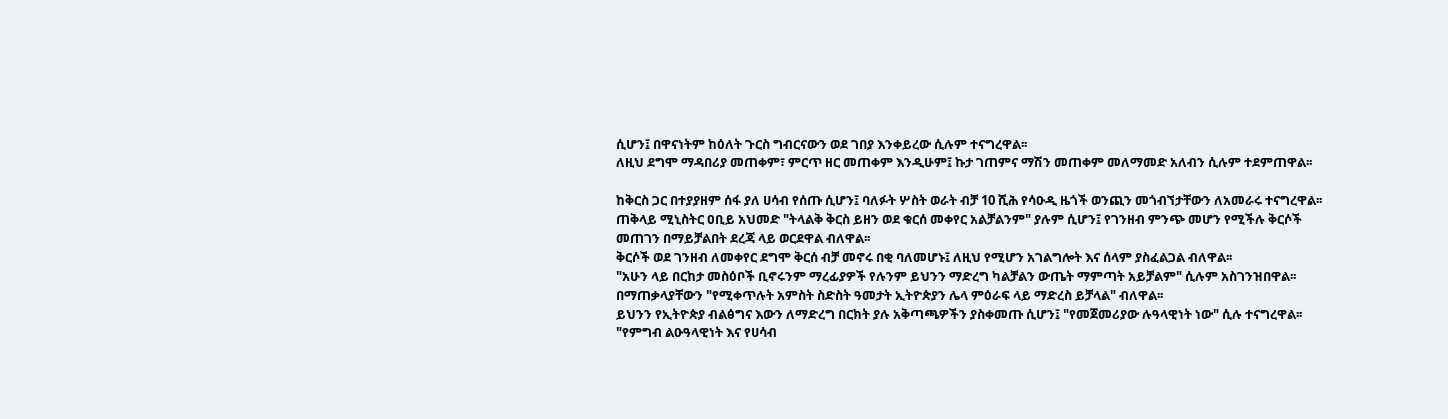ሲሆን፤ በዋናነትም ከዕለት ጉርስ ግብርናውን ወደ ገበያ እንቀይረው ሲሉም ተናግረዋል፡፡
ለዚህ ደግሞ ማዳበሪያ መጠቀም፣ ምርጥ ዘር መጠቀም እንዲሁም፤ ኩታ ገጠምና ማሽን መጠቀም መለማመድ አለብን ሲሉም ተደምጠዋል፡፡

ከቅርስ ጋር በተያያዘም ሰፋ ያለ ሀሳብ የሰጡ ሲሆን፤ ባለፉት ሦስት ወራት ብቻ 10 ሺሕ የሳዑዲ ዜጎች ወንጪን መጎብኘታቸውን ለአመራሩ ተናግረዋል፡፡
ጠቅላይ ሚኒስትር ዐቢይ አህመድ "ትላልቅ ቅርስ ይዘን ወደ ቁርሰ መቀየር አልቻልንም" ያሉም ሲሆን፤ የገንዘብ ምንጭ መሆን የሚችሉ ቅርሶች መጠገን በማይቻልበት ደረጃ ላይ ወርደዋል ብለዋል፡፡
ቅርሶች ወደ ገንዘብ ለመቀየር ደግሞ ቅርሰ ብቻ መኖሩ በቂ ባለመሆኑ፤ ለዚህ የሚሆን አገልግሎት እና ሰላም ያስፈልጋል ብለዋል፡፡
"አሁን ላይ በርከታ መስዕቦች ቢኖሩንም ማረፊያዎች የሉንም ይህንን ማድረግ ካልቻልን ውጤት ማምጣት አይቻልም" ሲሉም አስገንዝበዋል፡፡
በማጠቃላያቸውን "የሚቀጥሉት አምስት ስድስት ዓመታት ኢትዮጵያን ሌላ ምዕራፍ ላይ ማድረስ ይቻላል" ብለዋል፡፡
ይህንን የኢትዮጵያ ብልፅግና እውን ለማድረግ በርክት ያሉ አቅጣጫዎችን ያስቀመጡ ሲሆን፤ "የመጀመሪያው ሉዓላዊነት ነው" ሲሉ ተናግረዋል፡፡ "የምግብ ልዑዓላዊነት እና የሀሳብ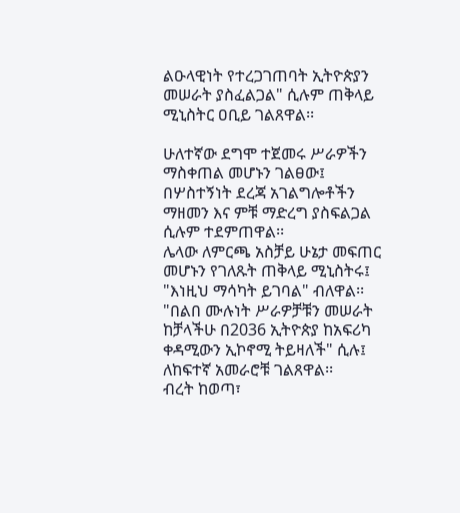ልዑላዊነት የተረጋገጠባት ኢትዮጵያን መሠራት ያስፈልጋል" ሲሉም ጠቅላይ ሚኒስትር ዐቢይ ገልጸዋል፡፡

ሁለተኛው ደግሞ ተጀመሩ ሥራዎችን ማስቀጠል መሆኑን ገልፀው፤ በሦስተኝነት ደረጃ አገልግሎቶችን ማዘመን እና ምቹ ማድረግ ያስፍልጋል ሲሉም ተደምጠዋል፡፡
ሌላው ለምርጫ አስቻይ ሁኔታ መፍጠር መሆኑን የገለጹት ጠቅላይ ሚኒስትሩ፤ "እነዚህ ማሳካት ይገባል" ብለዋል፡፡
"በልበ ሙሉነት ሥራዎቻቹን መሠራት ከቻላችሁ በ2036 ኢትዮጵያ ከአፍሪካ ቀዳሚውን ኢኮኖሚ ትይዛለች" ሲሉ፤ ለከፍተኛ አመራሮቹ ገልጸዋል፡፡
ብረት ከወጣ፣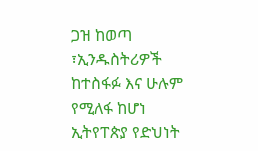ጋዝ ከወጣ ፣ኢንዱስትሪዎች ከተስፋፉ እና ሁሉም የሚለፋ ከሆነ ኢትየፐጵያ የድህነት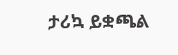ታሪኳ ይቋጫል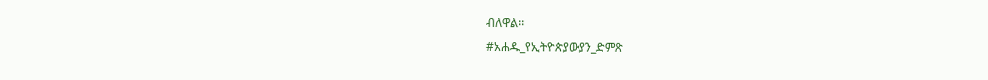ብለዋል፡፡
#አሐዱ_የኢትዮጵያውያን_ድምጽ